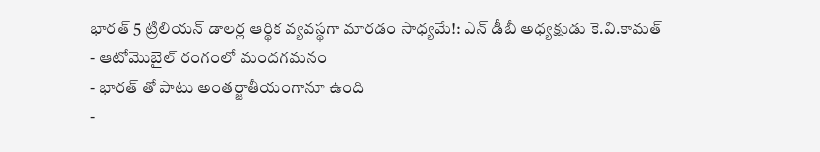భారత్ 5 ట్రిలియన్ డాలర్ల ఆర్థిక వ్యవస్థగా మారడం సాధ్యమే!: ఎన్ డీబీ అధ్యక్షుడు కె.వి.కామత్
- ఆటోమొబైల్ రంగంలో మందగమనం
- భారత్ తో పాటు అంతర్జాతీయంగానూ ఉంది
-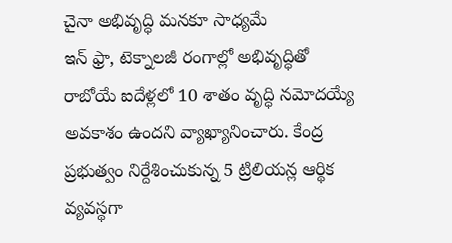చైనా అభివృద్ధి మనకూ సాధ్యమే
ఇన్ ఫ్రా, టెక్నాలజీ రంగాల్లో అభివృద్ధితో రాబోయే ఐదేళ్లలో 10 శాతం వృద్ధి నమోదయ్యే అవకాశం ఉందని వ్యాఖ్యానించారు. కేంద్ర ప్రభుత్వం నిర్దేశించుకున్న 5 ట్రిలియన్ల ఆర్థిక వ్యవస్థగా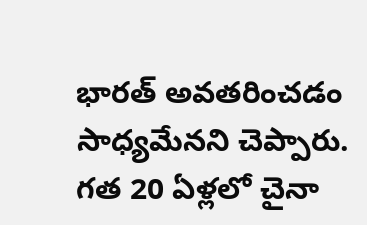భారత్ అవతరించడం సాధ్యమేనని చెప్పారు. గత 20 ఏళ్లలో చైనా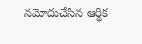నమోదుచేసిన ఆర్థిక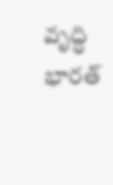వృద్ధి భారత్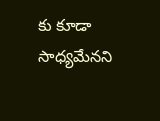కు కూడా సాధ్యమేనని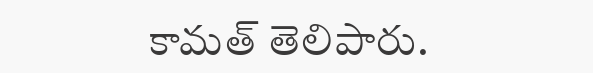కామత్ తెలిపారు.